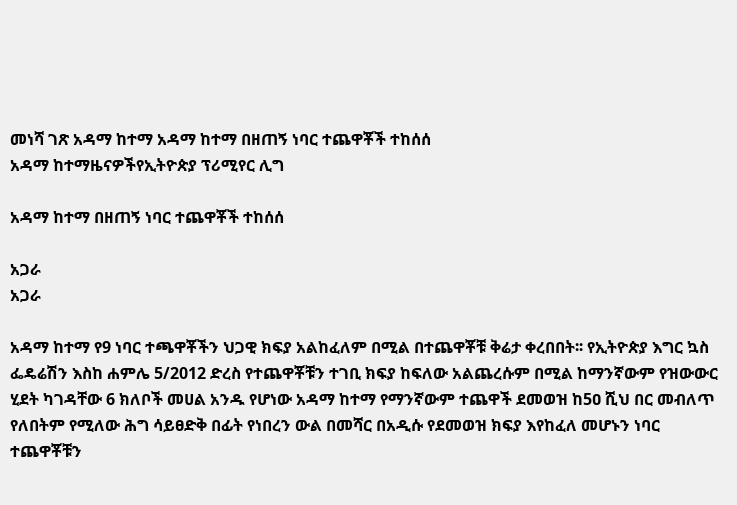መነሻ ገጽ አዳማ ከተማ አዳማ ከተማ በዘጠኝ ነባር ተጨዋቾች ተከሰሰ
አዳማ ከተማዜናዎችየኢትዮጵያ ፕሪሚየር ሊግ

አዳማ ከተማ በዘጠኝ ነባር ተጨዋቾች ተከሰሰ

አጋራ
አጋራ

አዳማ ከተማ የ9 ነባር ተጫዋቾችን ህጋዊ ክፍያ አልከፈለም በሚል በተጨዋቾቹ ቅሬታ ቀረበበት፡፡ የኢትዮጵያ እግር ኳስ ፌዴሬሽን እስከ ሐምሌ 5/2012 ድረስ የተጨዋቾቹን ተገቢ ክፍያ ከፍለው አልጨረሱም በሚል ከማንኛውም የዝውውር ሂደት ካገዳቸው 6 ክለቦች መሀል አንዱ የሆነው አዳማ ከተማ የማንኛውም ተጨዋች ደመወዝ ከ5ዐ ሺህ በር መብለጥ የለበትም የሚለው ሕግ ሳይፀድቅ በፊት የነበረን ውል በመሻር በአዲሱ የደመወዝ ክፍያ እየከፈለ መሆኑን ነባር ተጨዋቾቹን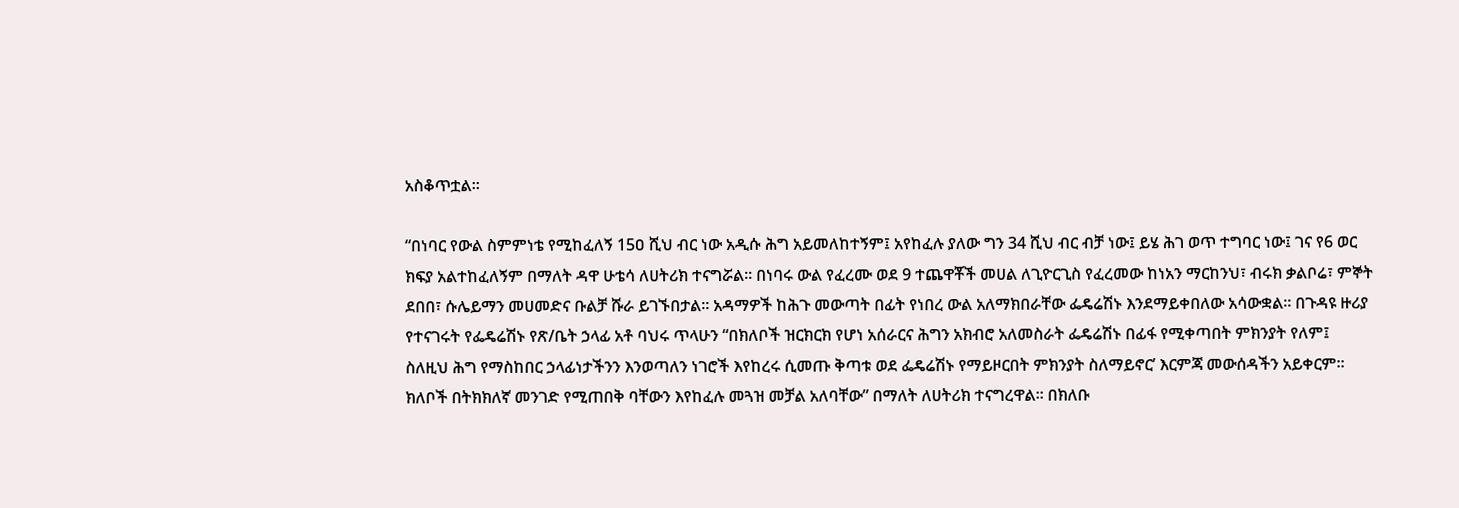አስቆጥቷል፡፡

“በነባር የውል ስምምነቴ የሚከፈለኝ 15ዐ ሺህ ብር ነው አዲሱ ሕግ አይመለከተኝም፤ አየከፈሉ ያለው ግን 34 ሺህ ብር ብቻ ነው፤ ይሄ ሕገ ወጥ ተግባር ነው፤ ገና የ6 ወር ክፍያ አልተከፈለኝም በማለት ዳዋ ሁቴሳ ለሀትሪክ ተናግሯል፡፡ በነባሩ ውል የፈረሙ ወደ 9 ተጨዋቾች መሀል ለጊዮርጊስ የፈረመው ከነአን ማርከንህ፣ ብሩክ ቃልቦሬ፣ ምኞት ደበበ፣ ሱሌይማን መሀመድና ቡልቻ ሹራ ይገኙበታል፡፡ አዳማዎች ከሕጉ መውጣት በፊት የነበረ ውል አለማክበራቸው ፌዴሬሽኑ እንደማይቀበለው አሳውቋል፡፡ በጉዳዩ ዙሪያ የተናገሩት የፌዴሬሽኑ የጽ/ቤት ኃላፊ አቶ ባህሩ ጥላሁን “በክለቦች ዝርክርክ የሆነ አሰራርና ሕግን አክብሮ አለመስራት ፌዴሬሽኑ በፊፋ የሚቀጣበት ምክንያት የለም፤ ስለዚህ ሕግ የማስከበር ኃላፊነታችንን እንወጣለን ነገሮች እየከረሩ ሲመጡ ቅጣቱ ወደ ፌዴሬሽኑ የማይዞርበት ምክንያት ስለማይኖር’ እርምጃ መውሰዳችን አይቀርም፡፡ ክለቦች በትክክለኛ መንገድ የሚጠበቅ ባቸውን እየከፈሉ መጓዝ መቻል አለባቸው” በማለት ለሀትሪክ ተናግረዋል፡፡ በክለቡ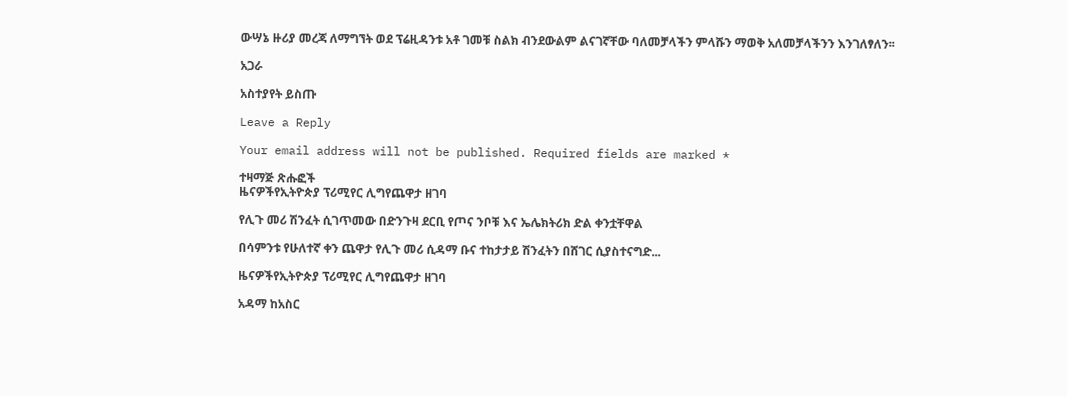ውሣኔ ዙሪያ መረጃ ለማግኘት ወደ ፕሬዚዳንቱ አቶ ገመቹ ስልክ ብንደውልም ልናገኛቸው ባለመቻላችን ምላሹን ማወቅ አለመቻላችንን እንገለፃለን፡፡

አጋራ

አስተያየት ይስጡ

Leave a Reply

Your email address will not be published. Required fields are marked *

ተዛማጅ ጽሑፎች
ዜናዎችየኢትዮጵያ ፕሪሚየር ሊግየጨዋታ ዘገባ

የሊጉ መሪ ሽንፈት ሲገጥመው በድንጉዛ ደርቢ የጦና ንቦቹ እና ኤሌክትሪክ ድል ቀንቷቸዋል

በሳምንቱ የሁለተኛ ቀን ጨዋታ የሊጉ መሪ ሲዳማ ቡና ተከታታይ ሽንፈትን በሸገር ሲያስተናግድ...

ዜናዎችየኢትዮጵያ ፕሪሚየር ሊግየጨዋታ ዘገባ

አዳማ ከአስር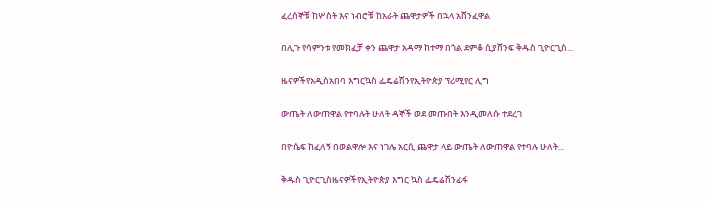ፈረሰኞቹ ከሦስት እና ነብሮቹ ከአራት ጨዋታዎች በኋላ አሸንፈዋል

በሊጉ የሳምንቱ የመክፈቻ ቀን ጨዋታ አዳማ ከተማ በጎል ደምቆ ሲያሸንፍ ቅዱስ ጊዮርጊስ...

ዜናዎችየአዲስአበባ እግርኳስ ፌዴሬሽንየኢትዮጵያ ፕሪሚየር ሊግ

ውጤት ለውጠዋል የተባሉት ሁለት ዳኞች ወደ መጡበት እንዲመለሱ ተደረገ

በዮሴፍ ከፈለኝ በወልዋሎ እና ነገሌ አርሲ ጨዋታ ላይ ውጤት ለውጠዋል የተባሉ ሁለት...

ቅዱስ ጊዮርጊስዜናዎችየኢትዮጵያ እግር ኳስ ፌዴሬሽንፊፋ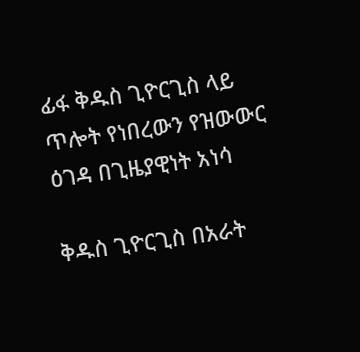ፊፋ ቅዱስ ጊዮርጊስ ላይ ጥሎት የነበረውን የዝውውር ዕገዳ በጊዜያዊነት አነሳ

ቅዱስ ጊዮርጊስ በአራት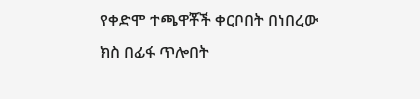የቀድሞ ተጫዋቾች ቀርቦበት በነበረው ክስ በፊፋ ጥሎበት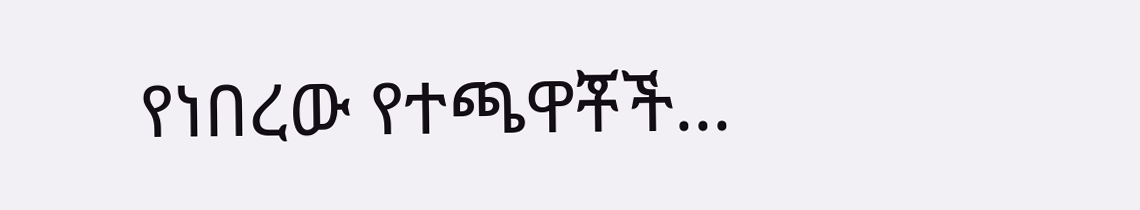የነበረው የተጫዋቾች...